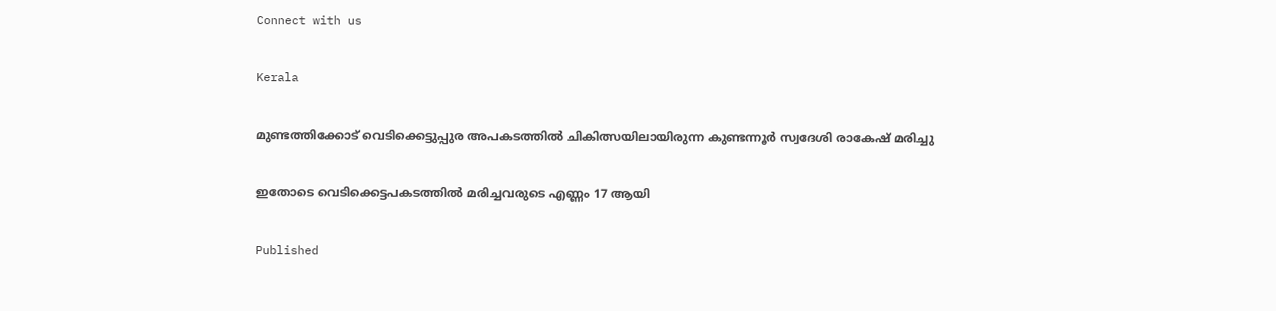Connect with us

Kerala

മുണ്ടത്തിക്കോട് വെടിക്കെട്ടുപ്പുര അപകടത്തില്‍ ചികിത്സയിലായിരുന്ന കുണ്ടന്നൂര്‍ സ്വദേശി രാകേഷ് മരിച്ചു

ഇതോടെ വെടിക്കെട്ടപകടത്തില്‍ മരിച്ചവരുടെ എണ്ണം 17 ആയി

Published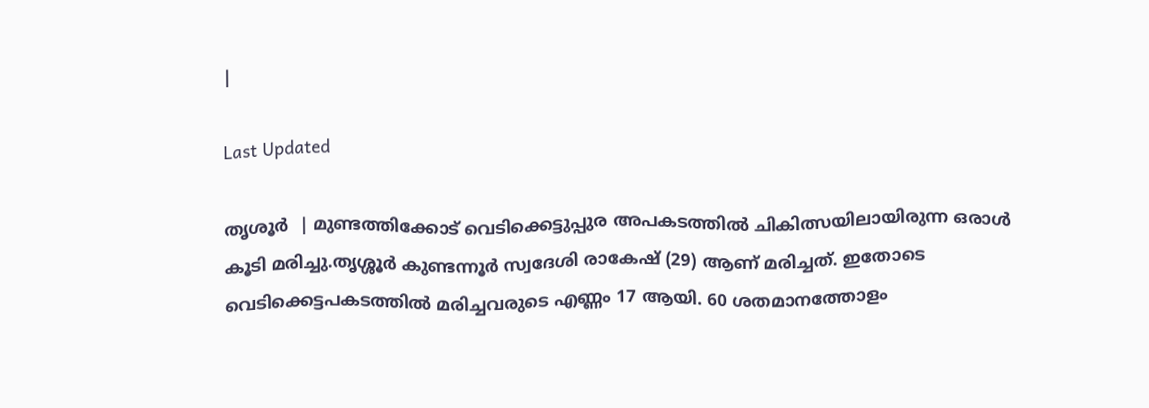|

Last Updated

തൃശൂര്‍  | മുണ്ടത്തിക്കോട് വെടിക്കെട്ടുപ്പുര അപകടത്തില്‍ ചികിത്സയിലായിരുന്ന ഒരാള്‍ കൂടി മരിച്ചു.തൃശ്ശൂര്‍ കുണ്ടന്നൂര്‍ സ്വദേശി രാകേഷ് (29) ആണ് മരിച്ചത്. ഇതോടെ വെടിക്കെട്ടപകടത്തില്‍ മരിച്ചവരുടെ എണ്ണം 17 ആയി. 60 ശതമാനത്തോളം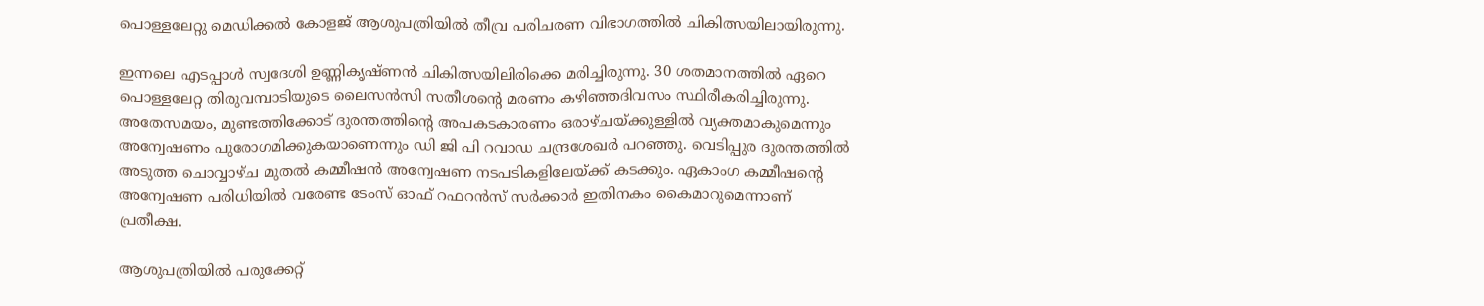പൊള്ളലേറ്റു മെഡിക്കല്‍ കോളജ് ആശുപത്രിയില്‍ തീവ്ര പരിചരണ വിഭാഗത്തില്‍ ചികിത്സയിലായിരുന്നു.

ഇന്നലെ എടപ്പാള്‍ സ്വദേശി ഉണ്ണികൃഷ്ണന്‍ ചികിത്സയിലിരിക്കെ മരിച്ചിരുന്നു. 30 ശതമാനത്തില്‍ ഏറെ പൊള്ളലേറ്റ തിരുവമ്പാടിയുടെ ലൈസന്‍സി സതീശന്റെ മരണം കഴിഞ്ഞദിവസം സ്ഥിരീകരിച്ചിരുന്നു. അതേസമയം, മുണ്ടത്തിക്കോട് ദുരന്തത്തിന്റെ അപകടകാരണം ഒരാഴ്ചയ്ക്കുള്ളില്‍ വ്യക്തമാകുമെന്നും അന്വേഷണം പുരോഗമിക്കുകയാണെന്നും ഡി ജി പി റവാഡ ചന്ദ്രശേഖര്‍ പറഞ്ഞു. വെടിപ്പുര ദുരന്തത്തില്‍ അടുത്ത ചൊവ്വാഴ്ച മുതല്‍ കമ്മീഷന്‍ അന്വേഷണ നടപടികളിലേയ്ക്ക് കടക്കും. ഏകാംഗ കമ്മീഷന്റെ അന്വേഷണ പരിധിയില്‍ വരേണ്ട ടേംസ് ഓഫ് റഫറന്‍സ് സര്‍ക്കാര്‍ ഇതിനകം കൈമാറുമെന്നാണ് പ്രതീക്ഷ.

ആശുപത്രിയില്‍ പരുക്കേറ്റ്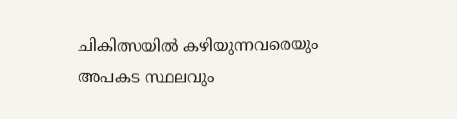ചികിത്സയില്‍ കഴിയുന്നവരെയും അപകട സ്ഥലവും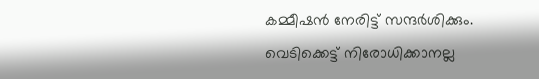കമ്മീഷന്‍ നേരിട്ട് സന്ദര്‍ശിക്കും. വെടിക്കെട്ട് നിരോധിക്കാനല്ല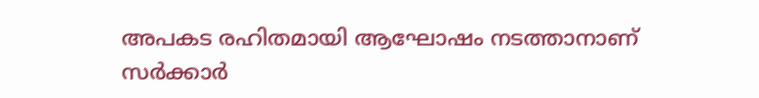അപകട രഹിതമായി ആഘോഷം നടത്താനാണ് സര്‍ക്കാര്‍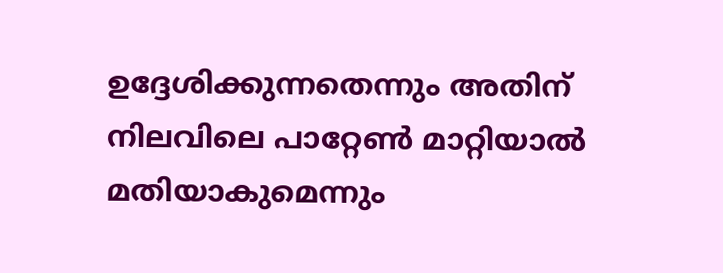ഉദ്ദേശിക്കുന്നതെന്നും അതിന് നിലവിലെ പാറ്റേണ്‍ മാറ്റിയാല്‍ മതിയാകുമെന്നും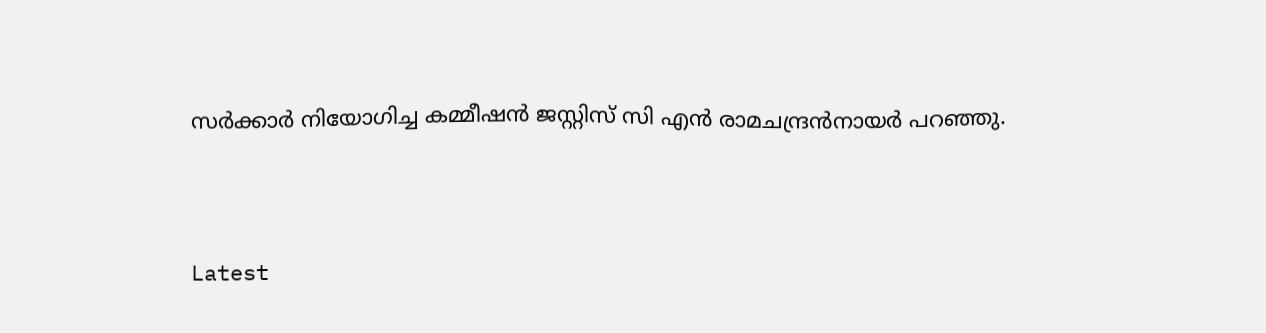സര്‍ക്കാര്‍ നിയോഗിച്ച കമ്മീഷന്‍ ജസ്റ്റിസ് സി എന്‍ രാമചന്ദ്രന്‍നായര്‍ പറഞ്ഞു.



Latest